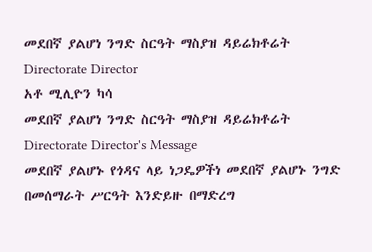መደበኛ ያልሆነ ንግድ ስርዓት ማስያዝ ዳይሬክቶሬት
Directorate Director
አቶ ሚሊዮን ካሳ
መደበኛ ያልሆነ ንግድ ስርዓት ማስያዝ ዳይሬክቶሬት
Directorate Director's Message
መደበኛ ያልሆኑ የጎዳና ላይ ነጋዴዎችነ መደበኛ ያልሆኑ ንግድ በመሰማራት ሥርዓት እንድይዙ በማድረግ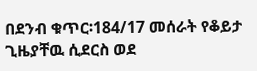በደንብ ቁጥር፡184/17 መሰራት የቆይታ ጊዜያቸዉ ሲደርስ ወደ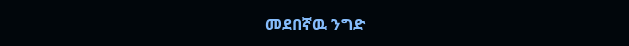መደበኛዉ ንግድ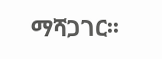ማሻጋገር፡፡